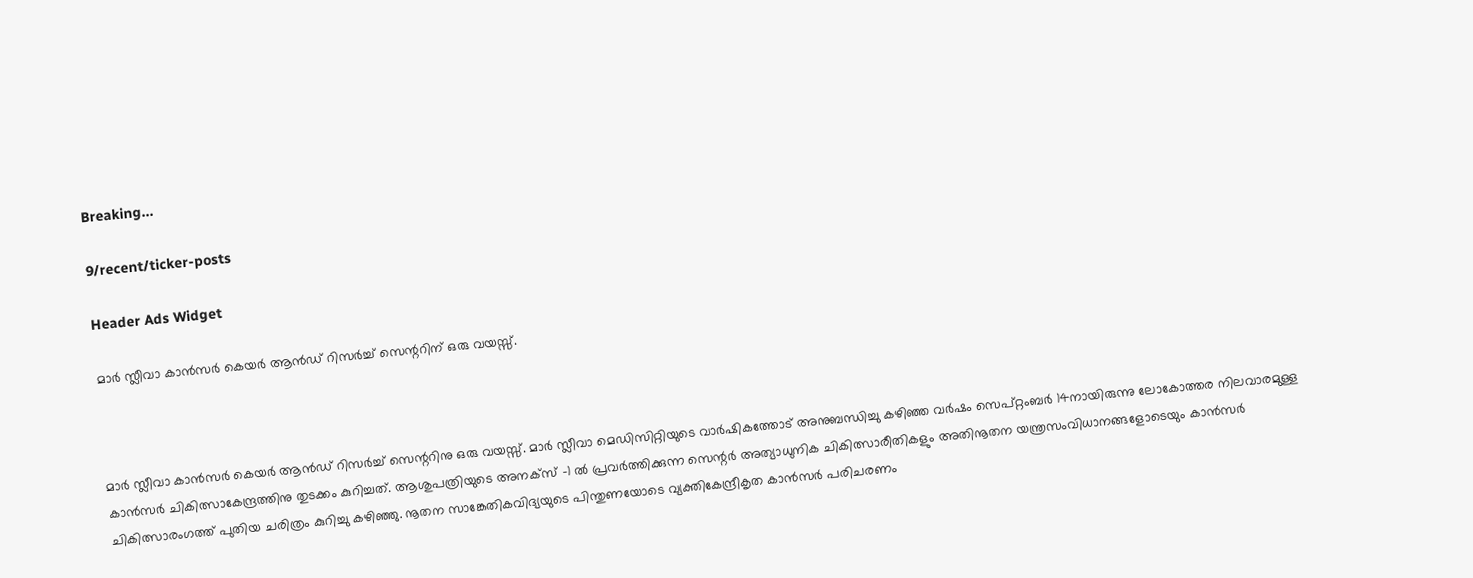Breaking...

9/recent/ticker-posts

Header Ads Widget

മാര്‍ സ്ലീവാ കാന്‍സര്‍ കെയര്‍ ആന്‍ഡ് റിസര്‍ച്ച് സെന്ററിന് ഒരു വയസ്സ്.



മാര്‍ സ്ലീവാ കാന്‍സര്‍ കെയര്‍ ആന്‍ഡ് റിസര്‍ച്ച് സെന്ററിനു ഒരു വയസ്സ്. മാര്‍ സ്ലീവാ മെഡിസിറ്റിയുടെ വാര്‍ഷികത്തോട് അനുബന്ധിച്ചു കഴിഞ്ഞ വര്‍ഷം സെപ്റ്റംബര്‍ 14നായിരുന്നു ലോകോത്തര നിലവാരമുള്ള കാന്‍സര്‍ ചികിത്സാകേന്ദ്രത്തിനു തുടക്കം കുറിച്ചത്. ആശുപത്രിയുടെ അനക്‌സ് -1 ല്‍ പ്രവര്‍ത്തിക്കുന്ന സെന്റര്‍ അത്യാധുനിക ചികിത്സാരീതികളും അതിനൂതന യന്ത്രസംവിധാനങ്ങളോടെയും കാന്‍സര്‍ ചികിത്സാരംഗത്ത് പുതിയ ചരിത്രം കുറിച്ചു കഴിഞ്ഞു. നൂതന സാങ്കേതികവിദ്യയുടെ പിന്തുണയോടെ വ്യക്തികേന്ദ്രീകൃത കാന്‍സര്‍ പരിചരണം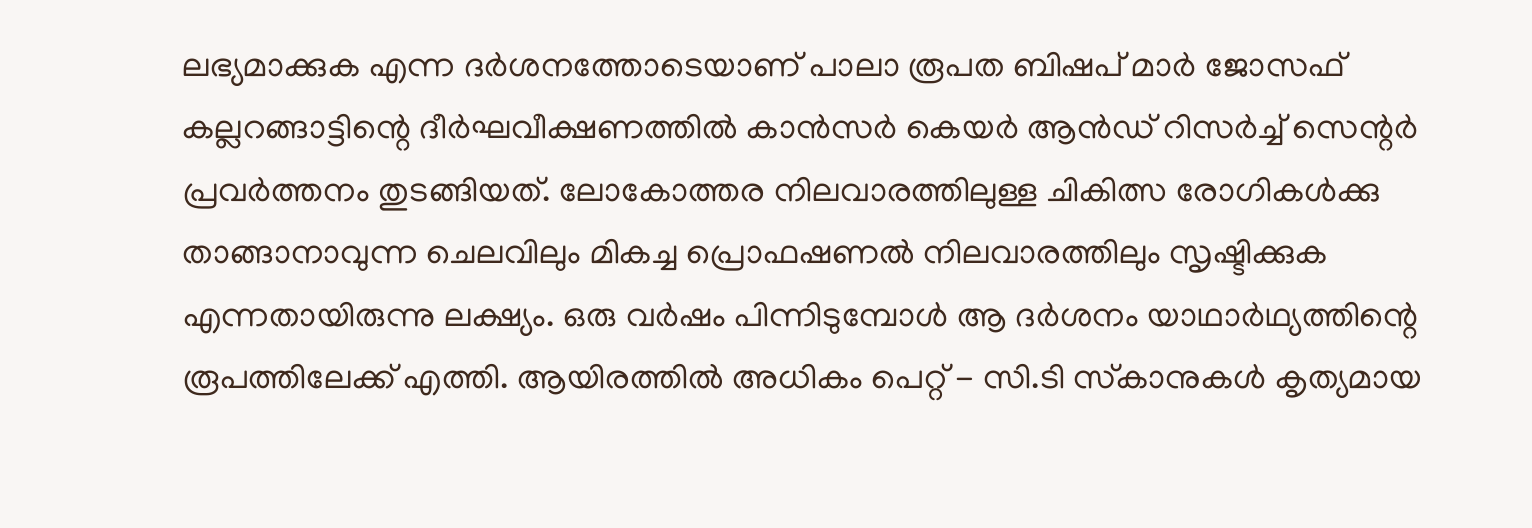ലഭ്യമാക്കുക എന്ന ദര്‍ശനത്തോടെയാണ് പാലാ രൂപത ബിഷപ് മാര്‍ ജോസഫ് കല്ലറങ്ങാട്ടിന്റെ ദീര്‍ഘവീക്ഷണത്തില്‍ കാന്‍സര്‍ കെയര്‍ ആന്‍ഡ് റിസര്‍ച്ച് സെന്റര്‍ പ്രവര്‍ത്തനം തുടങ്ങിയത്. ലോകോത്തര നിലവാരത്തിലുള്ള ചികിത്സ രോഗികള്‍ക്കു താങ്ങാനാവുന്ന ചെലവിലും മികച്ച പ്രൊഫഷണല്‍ നിലവാരത്തിലും സൃഷ്ടിക്കുക എന്നതായിരുന്നു ലക്ഷ്യം. ഒരു വര്‍ഷം പിന്നിടുമ്പോള്‍ ആ ദര്‍ശനം യാഥാര്‍ഥ്യത്തിന്റെ രൂപത്തിലേക്ക് എത്തി. ആയിരത്തില്‍ അധികം പെറ്റ് - സി.ടി സ്‌കാനുകള്‍ കൃത്യമായ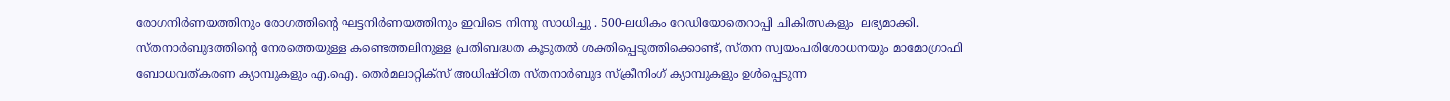രോഗനിര്‍ണയത്തിനും രോഗത്തിന്റെ ഘട്ടനിര്‍ണയത്തിനും ഇവിടെ നിന്നു സാധിച്ചു . 500-ലധികം റേഡിയോതെറാപ്പി ചികിത്സകളും  ലഭ്യമാക്കി. സ്തനാര്‍ബുദത്തിന്റെ നേരത്തെയുള്ള കണ്ടെത്തലിനുള്ള പ്രതിബദ്ധത കൂടുതല്‍ ശക്തിപ്പെടുത്തിക്കൊണ്ട്, സ്തന സ്വയംപരിശോധനയും മാമോഗ്രാഫി ബോധവത്കരണ ക്യാമ്പുകളും എ.ഐ. തെര്‍മലാറ്റിക്‌സ് അധിഷ്ഠിത സ്തനാര്‍ബുദ സ്‌ക്രീനിംഗ് ക്യാമ്പുകളും ഉള്‍പ്പെടുന്ന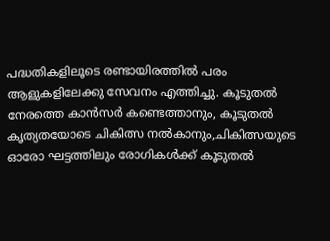പദ്ധതികളിലൂടെ രണ്ടായിരത്തില്‍ പരം ആളുകളിലേക്കു സേവനം എത്തിച്ചു. കൂടുതല്‍ നേരത്തെ കാന്‍സര്‍ കണ്ടെത്താനും, കൂടുതല്‍ കൃത്യതയോടെ ചികിത്സ നല്‍കാനും,ചികിത്സയുടെ ഓരോ ഘട്ടത്തിലും രോഗികള്‍ക്ക് കൂടുതല്‍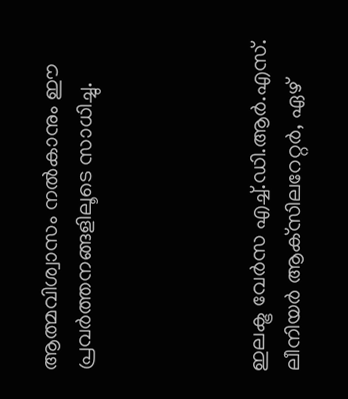ആത്മവിശ്വാസം നല്‍കാനും ഈ പ്രവര്‍ത്തനങ്ങളിലൂടെ സാധിച്ചു.




ഇലക്ട്ര വേര്‍സ എച്ച്.ഡി.ആര്‍.എസ്. ലീനിയര്‍ ആക്‌സിലറേറ്റര്‍, ഏഴ്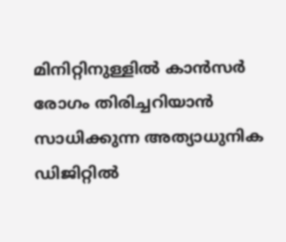മിനിറ്റിനുള്ളില്‍ കാന്‍സര്‍ രോഗം തിരിച്ചറിയാന്‍ സാധിക്കുന്ന അത്യാധുനിക ഡിജിറ്റില്‍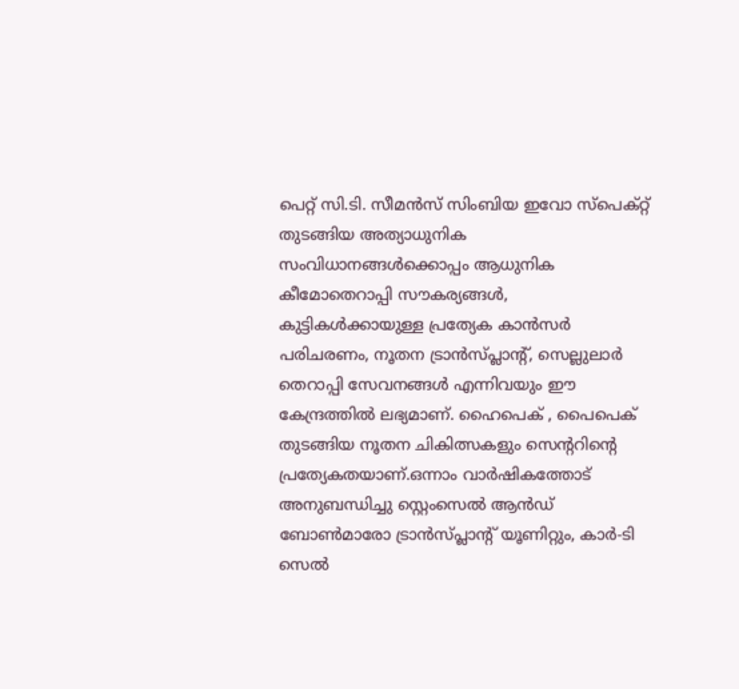പെറ്റ് സി.ടി. സീമന്‍സ് സിംബിയ ഇവോ സ്‌പെക്റ്റ് തുടങ്ങിയ അത്യാധുനിക സംവിധാനങ്ങള്‍ക്കൊപ്പം ആധുനിക കീമോതെറാപ്പി സൗകര്യങ്ങള്‍, കുട്ടികള്‍ക്കായുള്ള പ്രത്യേക കാന്‍സര്‍ പരിചരണം, നൂതന ട്രാന്‍സ്പ്ലാന്റ്, സെല്ലുലാര്‍ തെറാപ്പി സേവനങ്ങള്‍ എന്നിവയും ഈ കേന്ദ്രത്തില്‍ ലഭ്യമാണ്. ഹൈപെക് , പൈപെക് തുടങ്ങിയ നൂതന ചികിത്സകളും സെന്ററിന്റെ പ്രത്യേകതയാണ്.ഒന്നാം വാര്‍ഷികത്തോട് അനുബന്ധിച്ചു സ്റ്റെംസെല്‍ ആന്‍ഡ് ബോണ്‍മാരോ ട്രാന്‍സ്പ്ലാന്റ് യൂണിറ്റും, കാര്‍-ടി സെല്‍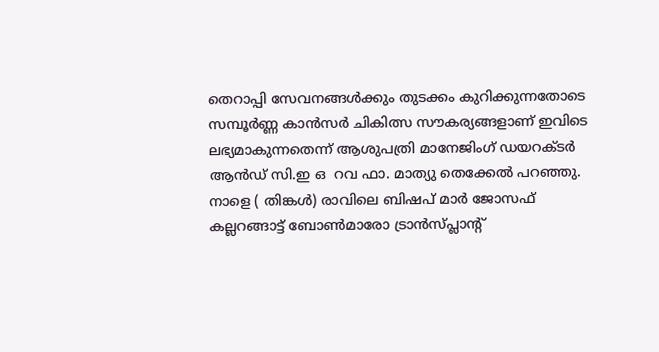തെറാപ്പി സേവനങ്ങള്‍ക്കും തുടക്കം കുറിക്കുന്നതോടെ സമ്പൂര്‍ണ്ണ കാന്‍സര്‍ ചികിത്സ സൗകര്യങ്ങളാണ് ഇവിടെ ലഭ്യമാകുന്നതെന്ന് ആശുപത്രി മാനേജിംഗ് ഡയറക്ടര്‍ ആന്‍ഡ് സി.ഇ ഒ  റവ ഫാ. മാത്യു തെക്കേല്‍ പറഞ്ഞു. നാളെ ( തിങ്കള്‍) രാവിലെ ബിഷപ് മാര്‍ ജോസഫ് കല്ലറങ്ങാട്ട് ബോണ്‍മാരോ ട്രാന്‍സ്പ്ലാന്റ്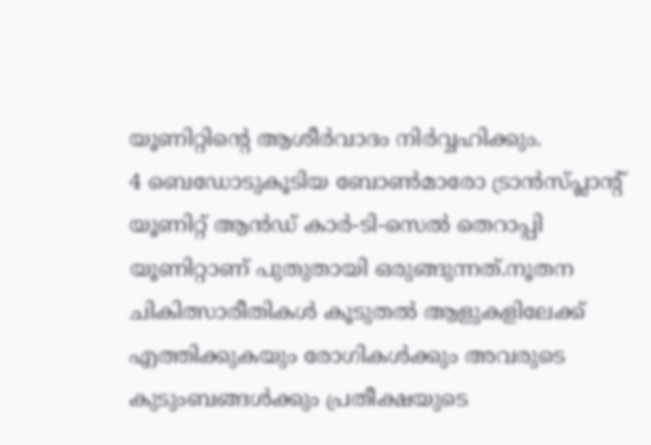യൂണിറ്റിന്റെ ആശീര്‍വാദം നിര്‍വ്വഹിക്കും.
4 ബെഡോടുകൂടിയ ബോണ്‍മാരോ ട്രാന്‍സ്പ്ലാന്റ് യൂണിറ്റ് ആന്‍ഡ് കാര്‍-ടി-സെല്‍ തെറാപ്പി യൂണിറ്റാണ് പുതുതായി ഒരുങ്ങുന്നത്.നൂതന ചികിത്സാരീതികള്‍ കൂടുതല്‍ ആളുകളിലേക്ക് എത്തിക്കുകയും രോഗികള്‍ക്കും അവരുടെ കുടുംബങ്ങള്‍ക്കും പ്രതീക്ഷയുടെ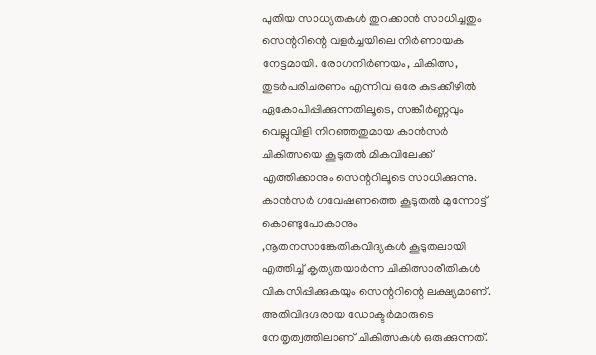പുതിയ സാധ്യതകള്‍ തുറക്കാന്‍ സാധിച്ചതും സെന്ററിന്റെ വളര്‍ച്ചയിലെ നിര്‍ണായക നേട്ടമായി. രോഗനിര്‍ണയം, ചികിത്സ, തുടര്‍പരിചരണം എന്നിവ ഒരേ കുടക്കീഴില്‍ ഏകോപിപ്പിക്കുന്നതിലൂടെ, സങ്കീര്‍ണ്ണവും വെല്ലുവിളി നിറഞ്ഞതുമായ കാന്‍സര്‍ ചികിത്സയെ കൂടുതല്‍ മികവിലേക്ക് എത്തിക്കാനും സെന്ററിലൂടെ സാധിക്കുന്നു. കാന്‍സര്‍ ഗവേഷണത്തെ കൂടുതല്‍ മുന്നോട്ട് കൊണ്ടുപോകാനും ,നൂതനസാങ്കേതികവിദ്യകള്‍ കൂടുതലായി എത്തിച്ച് കൃത്യതയാര്‍ന്ന ചികിത്സാരീതികള്‍ വികസിപ്പിക്കുകയും സെന്ററിന്റെ ലക്ഷ്യമാണ്. അതിവിദഗ്ദരായ ഡോക്ടര്‍മാരുടെ നേതൃത്വത്തിലാണ് ചികിത്സകള്‍ ഒരുക്കുന്നത്.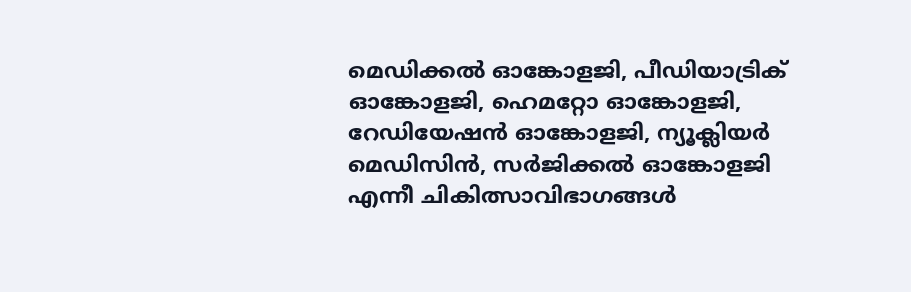മെഡിക്കല്‍ ഓങ്കോളജി, പീഡിയാട്രിക് ഓങ്കോളജി, ഹെമറ്റോ ഓങ്കോളജി, റേഡിയേഷന്‍ ഓങ്കോളജി, ന്യൂക്ലിയര്‍ മെഡിസിന്‍, സര്‍ജിക്കല്‍ ഓങ്കോളജി എന്നീ ചികിത്സാവിഭാഗങ്ങള്‍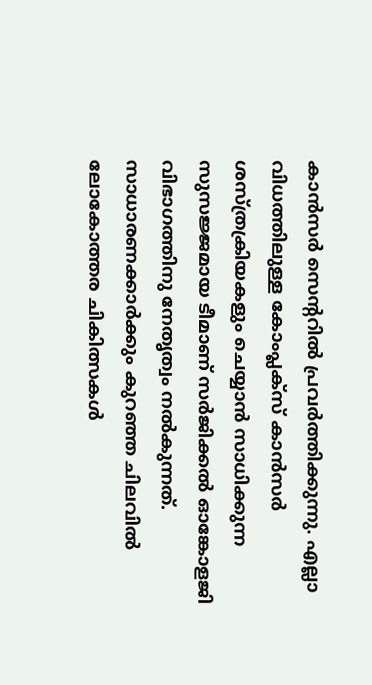കാന്‍സര്‍ സെന്ററില്‍ പ്രവര്‍ത്തിക്കുന്നു. എല്ലാ വിധത്തിലുള്ള കോംപ്ലക്‌സ് കാന്‍സര്‍ ശസ്ത്രക്രിയകളും ചെയ്യാന്‍ സാധിക്കുന്ന സുസജ്ജമായ ടീമാണ് സര്‍ജിക്കല്‍ ഓങ്കോളജി വിഭാഗത്തിനു നേതൃത്വം നല്‍കുന്നത്. സാധാരണക്കാര്‍ക്കും കുറഞ്ഞ ചിലവില്‍ ലോകോത്തര ചികിത്സകള്‍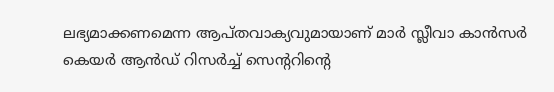ലഭ്യമാക്കണമെന്ന ആപ്തവാക്യവുമായാണ് മാര്‍ സ്ലീവാ കാന്‍സര്‍ കെയര്‍ ആന്‍ഡ് റിസര്‍ച്ച് സെന്ററിന്റെ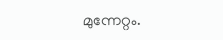മുന്നേറ്റം.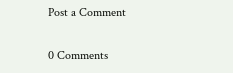Post a Comment

0 Comments